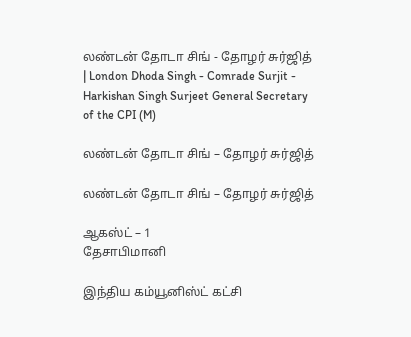லண்டன் தோடா சிங் - தோழர் சுர்ஜித் | London Dhoda Singh - Comrade Surjit - Harkishan Singh Surjeet General Secretary of the CPI (M)

லண்டன் தோடா சிங் – தோழர் சுர்ஜித்

லண்டன் தோடா சிங் – தோழர் சுர்ஜித்

ஆகஸ்ட் – 1
தேசாபிமானி

இந்திய கம்யூனிஸ்ட் கட்சி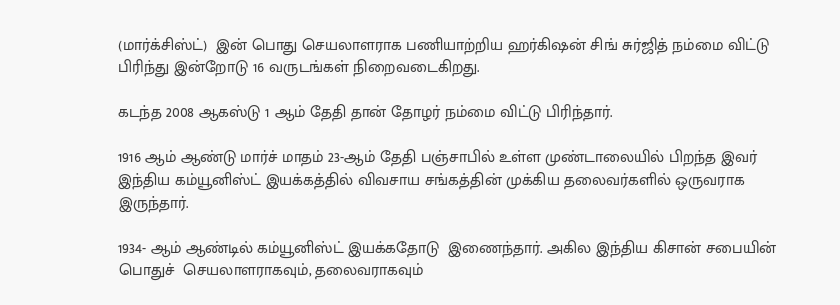(மார்க்சிஸ்ட்)  இன் பொது செயலாளராக பணியாற்றிய ஹர்கிஷன் சிங் சுர்ஜித் நம்மை விட்டு பிரிந்து இன்றோடு 16 வருடங்கள் நிறைவடைகிறது.

கடந்த 2008 ஆகஸ்டு 1 ஆம் தேதி தான் தோழர் நம்மை விட்டு பிரிந்தார்.

1916 ஆம் ஆண்டு மார்ச் மாதம் 23-ஆம் தேதி பஞ்சாபில் உள்ள முண்டாலையில் பிறந்த இவர் இந்திய கம்யூனிஸ்ட் இயக்கத்தில் விவசாய சங்கத்தின் முக்கிய தலைவர்களில் ஒருவராக  இருந்தார்.

1934- ஆம் ஆண்டில் கம்யூனிஸ்ட் இயக்கதோடு  இணைந்தார். அகில இந்திய கிசான் சபையின் பொதுச்  செயலாளராகவும், தலைவராகவும்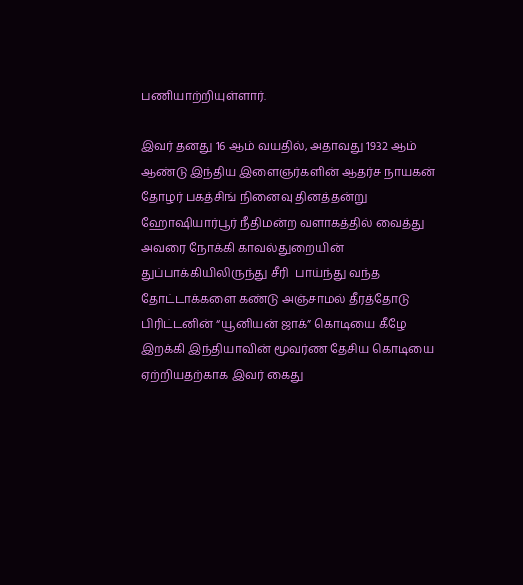பணியாற்றியுள்ளார்.

இவர் தனது 16 ஆம் வயதில், அதாவது 1932 ஆம் ஆண்டு இந்திய இளைஞர்களின் ஆதர்ச நாயகன் தோழர் பகத்சிங் நினைவு தினத்தன்று ஹோஷியார்பூர் நீதிமன்ற வளாகத்தில் வைத்து  அவரை நோக்கி காவல்துறையின் துப்பாக்கியிலிருந்து சீரி  பாய்ந்து வந்த தோட்டாக்களை கண்டு அஞ்சாமல் தீரத்தோடு பிரிட்டனின் “யூனியன் ஜாக்” கொடியை கீழே இறக்கி இந்தியாவின் மூவர்ண தேசிய கொடியை ஏற்றியதற்காக இவர் கைது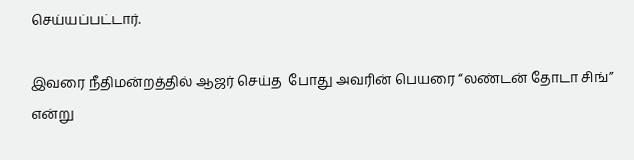செய்யப்பட்டார்.

இவரை நீதிமன்றத்தில் ஆஜர் செய்த  போது அவரின் பெயரை “லண்டன் தோடா சிங்” என்று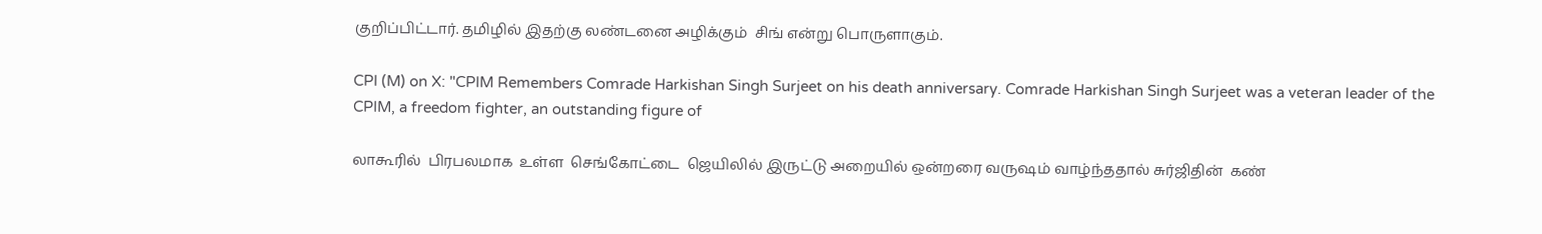குறிப்பிட்டார். தமிழில் இதற்கு லண்டனை அழிக்கும்  சிங் என்று பொருளாகும்.

CPI (M) on X: "CPIM Remembers Comrade Harkishan Singh Surjeet on his death anniversary. Comrade Harkishan Singh Surjeet was a veteran leader of the CPIM, a freedom fighter, an outstanding figure of

லாகூரில்  பிரபலமாக  உள்ள  செங்கோட்டை  ஜெயிலில் இருட்டு அறையில் ஒன்றரை வருஷம் வாழ்ந்ததால் சுர்ஜிதின்  கண்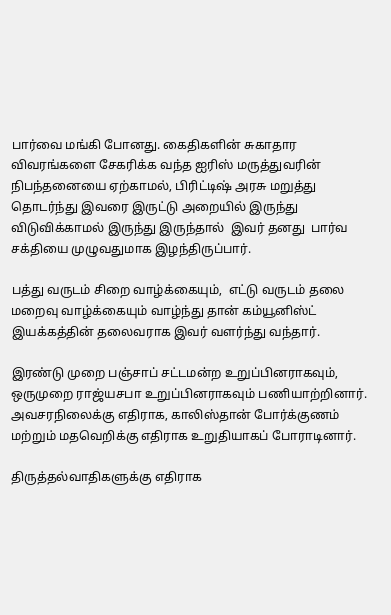பார்வை மங்கி போனது. கைதிகளின் சுகாதார விவரங்களை சேகரிக்க வந்த ஐரிஸ் மருத்துவரின் நிபந்தனையை ஏற்காமல், பிரிட்டிஷ் அரசு மறுத்து தொடர்ந்து இவரை இருட்டு அறையில் இருந்து விடுவிக்காமல் இருந்து இருந்தால்  இவர் தனது  பார்வ சக்தியை முழுவதுமாக இழந்திருப்பார்.

பத்து வருடம் சிறை வாழ்க்கையும்,  எட்டு வருடம் தலை மறைவு வாழ்க்கையும் வாழ்ந்து தான் கம்யூனிஸ்ட் இயக்கத்தின் தலைவராக இவர் வளர்ந்து வந்தார்.

இரண்டு முறை பஞ்சாப் சட்டமன்ற உறுப்பினராகவும், ஒருமுறை ராஜ்யசபா உறுப்பினராகவும் பணியாற்றினார். அவசரநிலைக்கு எதிராக, காலிஸ்தான் போர்க்குணம் மற்றும் மதவெறிக்கு எதிராக உறுதியாகப் போராடினார்.

திருத்தல்வாதிகளுக்கு எதிராக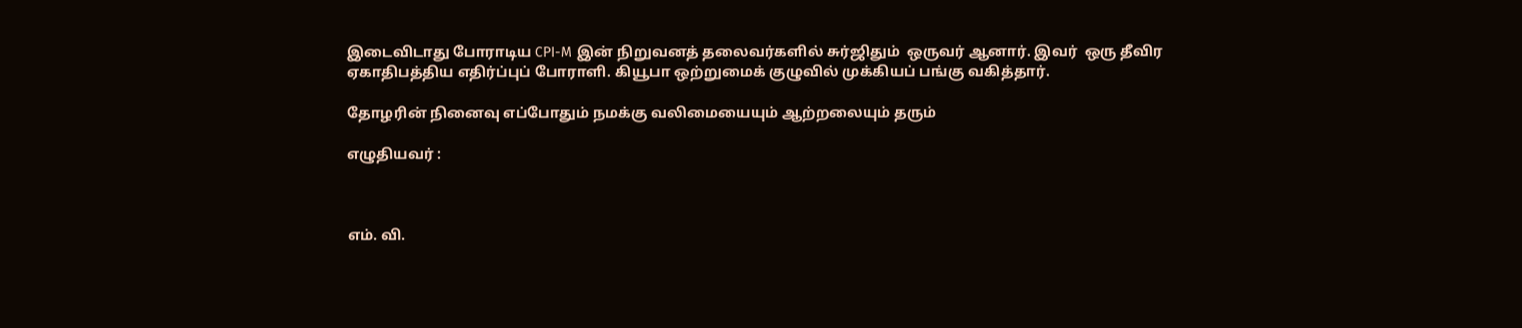இடைவிடாது போராடிய CPI-M இன் நிறுவனத் தலைவர்களில் சுர்ஜிதும்  ஒருவர் ஆனார். இவர்  ஒரு தீவிர ஏகாதிபத்திய எதிர்ப்புப் போராளி. கியூபா ஒற்றுமைக் குழுவில் முக்கியப் பங்கு வகித்தார்.

தோழரின் நினைவு எப்போதும் நமக்கு வலிமையையும் ஆற்றலையும் தரும்

எழுதியவர் :



எம். வி.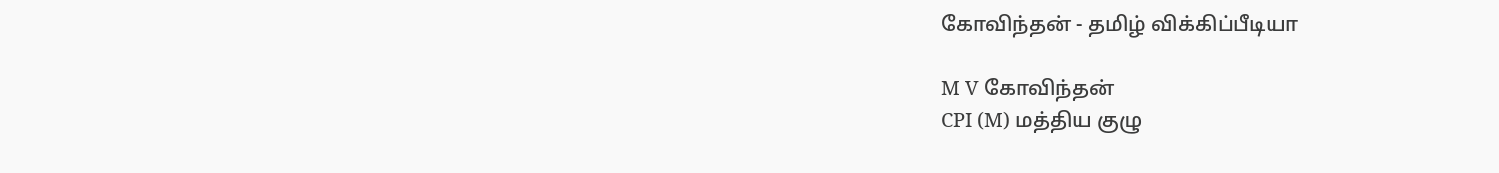கோவிந்தன் - தமிழ் விக்கிப்பீடியா

M V கோவிந்தன்
CPI (M) மத்திய குழு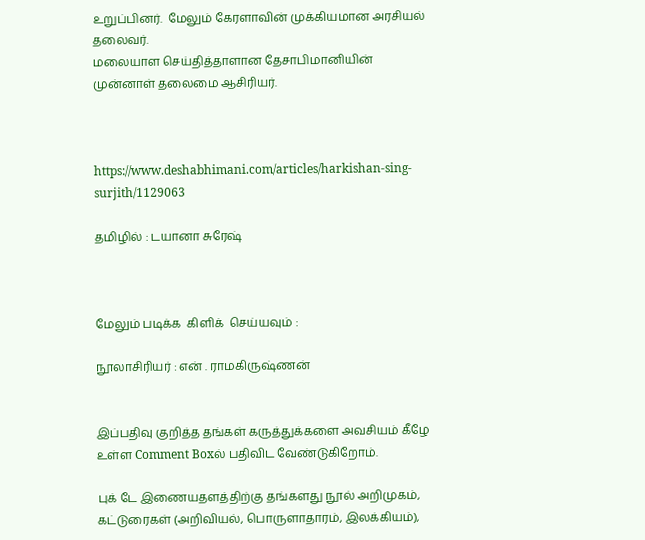உறுப்பினர்.  மேலும் கேரளாவின் முக்கியமான அரசியல் தலைவர்.
மலையாள செய்தித்தாளான தேசாபிமானியின் முன்னாள் தலைமை ஆசிரியர்.



https://www.deshabhimani.com/articles/harkishan-sing-surjith/1129063

தமிழில் : டயானா சுரேஷ்



மேலும் படிக்க  கிளிக்  செய்யவும் :

நூலாசிரியர் : என் . ராமகிருஷ்ணன்


இப்பதிவு குறித்த தங்கள் கருத்துக்களை அவசியம் கீழே உள்ள Comment Boxல் பதிவிட வேண்டுகிறோம்.

புக் டே இணையதளத்திற்கு தங்களது நூல் அறிமுகம், கட்டுரைகள் (அறிவியல், பொருளாதாரம், இலக்கியம்),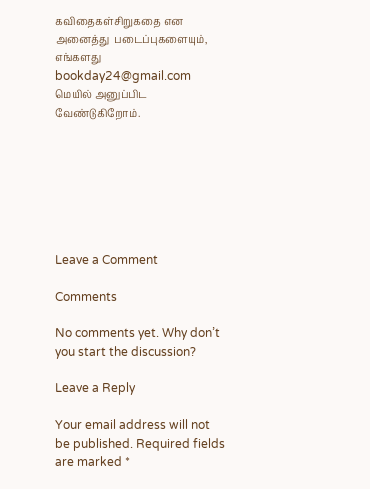கவிதைகள்சிறுகதை என அனைத்து  படைப்புகளையும், எங்களது bookday24@gmail.com மெயில் அனுப்பிட வேண்டுகிறோம்.







Leave a Comment

Comments

No comments yet. Why don’t you start the discussion?

Leave a Reply

Your email address will not be published. Required fields are marked *